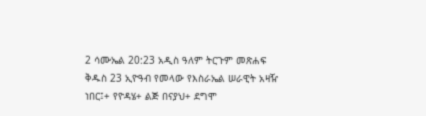2 ሳሙኤል 20:23 አዲስ ዓለም ትርጉም መጽሐፍ ቅዱስ 23 ኢዮዓብ የመላው የእስራኤል ሠራዊት አዛዥ ነበር፤+ የዮዳሄ+ ልጅ በናያህ+ ደግሞ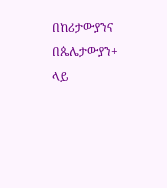በከሪታውያንና በጴሌታውያን+ ላይ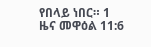የበላይ ነበር። 1 ዜና መዋዕል 11:6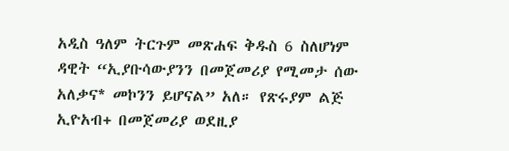አዲስ ዓለም ትርጉም መጽሐፍ ቅዱስ 6 ስለሆነም ዳዊት “ኢያቡሳውያንን በመጀመሪያ የሚመታ ሰው አለቃና* መኮንን ይሆናል” አለ። የጽሩያም ልጅ ኢዮአብ+ በመጀመሪያ ወደዚያ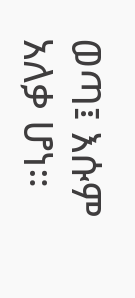ወጣ፤ እሱም አለቃ ሆነ።